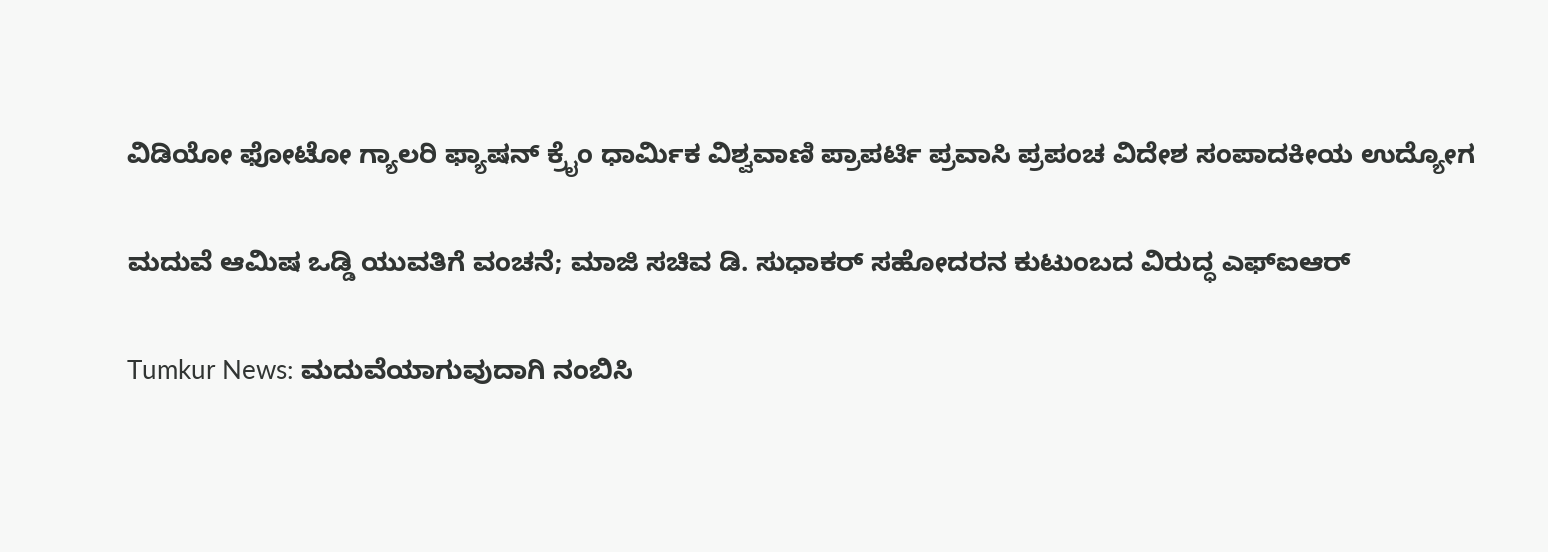ವಿಡಿಯೋ ಫೋಟೋ ಗ್ಯಾಲರಿ ಫ್ಯಾಷನ್ ಕ್ರೈಂ ಧಾರ್ಮಿಕ ವಿಶ್ವವಾಣಿ ಪ್ರಾಪರ್ಟಿ ಪ್ರವಾಸಿ ಪ್ರಪಂಚ ವಿದೇಶ ಸಂಪಾದಕೀಯ ಉದ್ಯೋಗ

ಮದುವೆ ಆಮಿಷ ಒಡ್ಡಿ ಯುವತಿಗೆ ವಂಚನೆ; ಮಾಜಿ ಸಚಿವ ಡಿ. ಸುಧಾಕರ್ ಸಹೋದರನ ಕುಟುಂಬದ ವಿರುದ್ಧ ಎಫ್‌ಐಆರ್

Tumkur News: ಮದುವೆಯಾಗುವುದಾಗಿ ನಂಬಿಸಿ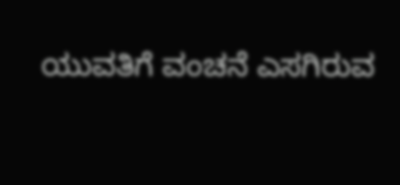ಯುವತಿಗೆ ವಂಚನೆ ಎಸಗಿರುವ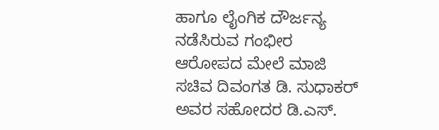ಹಾಗೂ ಲೈಂಗಿಕ ದೌರ್ಜನ್ಯ ನಡೆಸಿರುವ ಗಂಭೀರ ಆರೋಪದ ಮೇಲೆ ಮಾಜಿ ಸಚಿವ ದಿವಂಗತ ಡಿ. ಸುಧಾಕರ್ ಅವರ ಸಹೋದರ ಡಿ.ಎಸ್.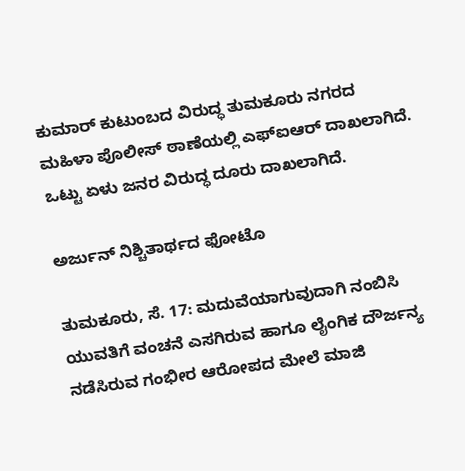ಕುಮಾರ್ ಕುಟುಂಬದ ವಿರುದ್ಧ ತುಮಕೂರು ನಗರದ ಮಹಿಳಾ ಪೊಲೀಸ್ ಠಾಣೆಯಲ್ಲಿ ಎಫ್‌ಐಆರ್ ದಾಖಲಾಗಿದೆ. ಒಟ್ಟು ಏಳು ಜನರ ವಿರುದ್ಧ ದೂರು ದಾಖಲಾಗಿದೆ.

ಅರ್ಜುನ್ ನಿಶ್ಚಿತಾರ್ಥದ ಫೋಟೊ

ತುಮಕೂರು, ಸೆ. 17: ಮದುವೆಯಾಗುವುದಾಗಿ ನಂಬಿಸಿ ಯುವತಿಗೆ ವಂಚನೆ ಎಸಗಿರುವ ಹಾಗೂ ಲೈಂಗಿಕ ದೌರ್ಜನ್ಯ ನಡೆಸಿರುವ ಗಂಭೀರ ಆರೋಪದ ಮೇಲೆ ಮಾಜಿ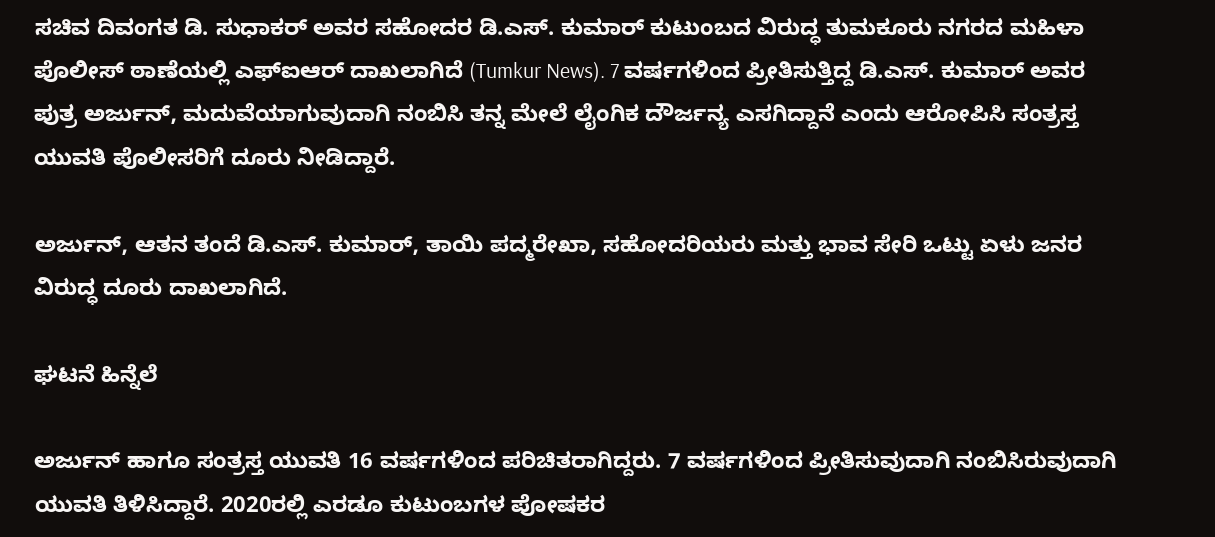ಸಚಿವ ದಿವಂಗತ ಡಿ. ಸುಧಾಕರ್ ಅವರ ಸಹೋದರ ಡಿ.ಎಸ್. ಕುಮಾರ್ ಕುಟುಂಬದ ವಿರುದ್ಧ ತುಮಕೂರು ನಗರದ ಮಹಿಳಾ ಪೊಲೀಸ್ ಠಾಣೆಯಲ್ಲಿ ಎಫ್‌ಐಆರ್ ದಾಖಲಾಗಿದೆ (Tumkur News). 7 ವರ್ಷಗಳಿಂದ ಪ್ರೀತಿಸುತ್ತಿದ್ದ ಡಿ.ಎಸ್. ಕುಮಾರ್ ಅವರ ಪುತ್ರ ಅರ್ಜುನ್, ಮದುವೆಯಾಗುವುದಾಗಿ ನಂಬಿಸಿ ತನ್ನ ಮೇಲೆ ಲೈಂಗಿಕ ದೌರ್ಜನ್ಯ ಎಸಗಿದ್ದಾನೆ ಎಂದು ಆರೋಪಿಸಿ ಸಂತ್ರಸ್ತ ಯುವತಿ ಪೊಲೀಸರಿಗೆ ದೂರು ನೀಡಿದ್ದಾರೆ.

ಅರ್ಜುನ್, ಆತನ ತಂದೆ ಡಿ.ಎಸ್. ಕುಮಾರ್, ತಾಯಿ ಪದ್ಮರೇಖಾ, ಸಹೋದರಿಯರು ಮತ್ತು ಭಾವ ಸೇರಿ ಒಟ್ಟು ಏಳು ಜನರ ವಿರುದ್ಧ ದೂರು ದಾಖಲಾಗಿದೆ.

ಘಟನೆ ಹಿನ್ನೆಲೆ

ಅರ್ಜುನ್ ಹಾಗೂ ಸಂತ್ರಸ್ತ ಯುವತಿ 16 ವರ್ಷಗಳಿಂದ ಪರಿಚಿತರಾಗಿದ್ದರು. 7 ವರ್ಷಗಳಿಂದ ಪ್ರೀತಿಸುವುದಾಗಿ ನಂಬಿಸಿರುವುದಾಗಿ ಯುವತಿ ತಿಳಿಸಿದ್ದಾರೆ. 2020ರಲ್ಲಿ ಎರಡೂ ಕುಟುಂಬಗಳ ಪೋಷಕರ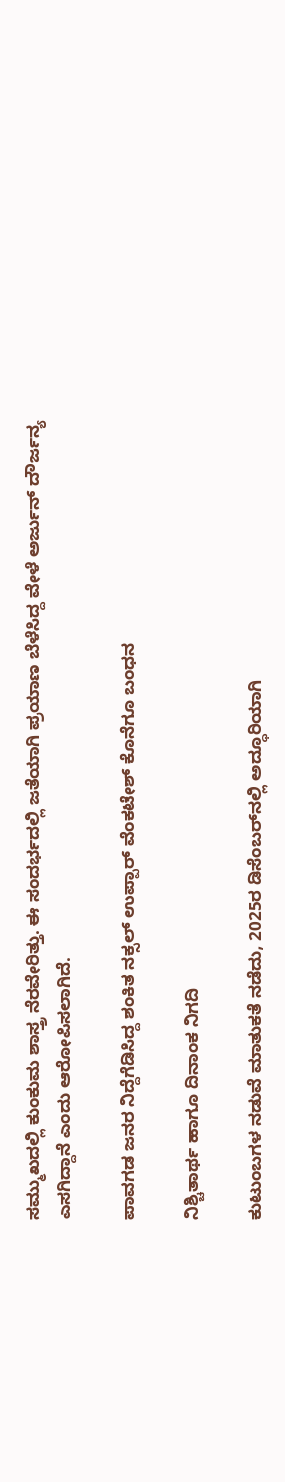ಸಮ್ಮುಖದಲ್ಲಿ ಕುಂಕುಮ ಶಾಸ್ತ್ರ ನೆರವೇರಿತ್ತು. ಈ ಸಂದರ್ಭದಲ್ಲಿ ಜತೆಯಾಗಿ ಪ್ರಯಾಣ ಬೆಳೆಸಿದ್ದ ವೇಳೆ ಅರ್ಜುನ್ ದೌರ್ಜನ್ಯ ಎಸಗಿದ್ದಾನೆ ಎಂದು ಆರೋಪಿಸಲಾಗಿದೆ.

ಪಾವಗಡ ಜನರ ನಿದ್ದೆಗೆಡಿಸಿದ್ದ ಶಂಕಿತ ನಕ್ಸಲ್ ಉಪ್ಪಾರ್‌ ವೆಂಕಟೇಶ್ ಕೊನೆಗೂ ಬಂಧನ

ನಿಶ್ಚಿತಾರ್ಥ ಹಾಗೂ ದಿನಾಂಕ ನಿಗದಿ

ಕುಟುಂಬಗಳ ನಡುವೆ ಮಾತುಕತೆ ನಡೆದು, 2025ರ ಡಿಸೆಂಬರ್‌ನಲ್ಲಿ ಅದ್ಧೂರಿಯಾಗಿ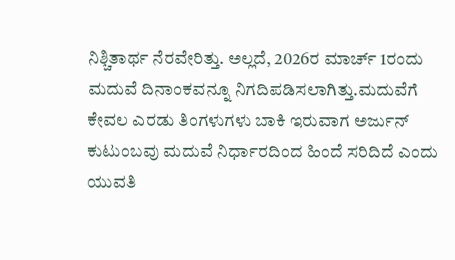ನಿಶ್ಚಿತಾರ್ಥ ನೆರವೇರಿತ್ತು. ಅಲ್ಲದೆ, 2026ರ ಮಾರ್ಚ್ 1ರಂದು ಮದುವೆ ದಿನಾಂಕವನ್ನೂ ನಿಗದಿಪಡಿಸಲಾಗಿತ್ತು.ಮದುವೆಗೆ ಕೇವಲ ಎರಡು ತಿಂಗಳುಗಳು ಬಾಕಿ ಇರುವಾಗ ಅರ್ಜುನ್ ಕುಟುಂಬವು ಮದುವೆ ನಿರ್ಧಾರದಿಂದ ಹಿಂದೆ ಸರಿದಿದೆ ಎಂದು ಯುವತಿ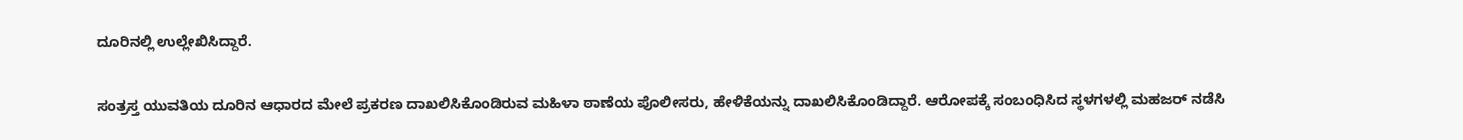ದೂರಿನಲ್ಲಿ ಉಲ್ಲೇಖಿಸಿದ್ದಾರೆ.

ಸಂತ್ರಸ್ತ ಯುವತಿಯ ದೂರಿನ ಆಧಾರದ ಮೇಲೆ ಪ್ರಕರಣ ದಾಖಲಿಸಿಕೊಂಡಿರುವ ಮಹಿಳಾ ಠಾಣೆಯ ಪೊಲೀಸರು, ಹೇಳಿಕೆಯನ್ನು ದಾಖಲಿಸಿಕೊಂಡಿದ್ದಾರೆ. ಆರೋಪಕ್ಕೆ ಸಂಬಂಧಿಸಿದ ಸ್ಥಳಗಳಲ್ಲಿ ಮಹಜರ್ ನಡೆಸಿ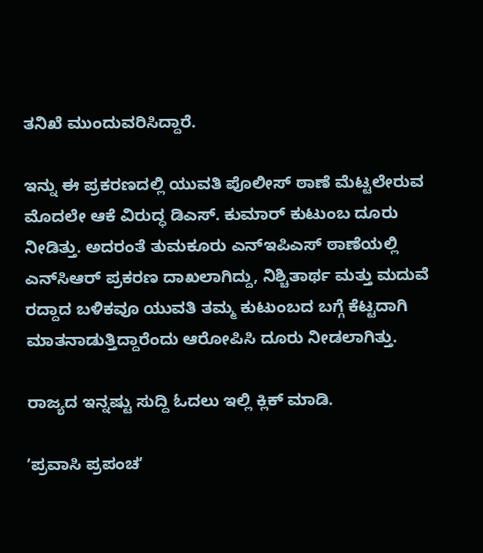ತನಿಖೆ ಮುಂದುವರಿಸಿದ್ದಾರೆ.

ಇನ್ನು ಈ ಪ್ರಕರಣದಲ್ಲಿ ಯುವತಿ ಪೊಲೀಸ್ ಠಾಣೆ ಮೆಟ್ಟಲೇರುವ ಮೊದಲೇ ಆಕೆ ವಿರುದ್ಧ ಡಿಎಸ್. ಕುಮಾರ್ ಕುಟುಂಬ ದೂರು ನೀಡಿತ್ತು. ಅದರಂತೆ ತುಮಕೂರು ಎನ್‌ಇಪಿಎಸ್ ಠಾಣೆಯಲ್ಲಿ ಎನ್‌ಸಿಆರ್ ಪ್ರಕರಣ ದಾಖಲಾಗಿದ್ದು, ನಿಶ್ಚಿತಾರ್ಥ ಮತ್ತು ಮದುವೆ ರದ್ದಾದ ಬಳಿಕವೂ ಯುವತಿ ತಮ್ಮ ಕುಟುಂಬದ ಬಗ್ಗೆ ಕೆಟ್ಟದಾಗಿ ಮಾತನಾಡುತ್ತಿದ್ದಾರೆಂದು ಆರೋಪಿಸಿ ದೂರು ನೀಡಲಾಗಿತ್ತು.

ರಾಜ್ಯದ ಇನ್ನಷ್ಟು ಸುದ್ದಿ ಓದಲು ಇಲ್ಲಿ ಕ್ಲಿಕ್‌ ಮಾಡಿ.

ʼಪ್ರವಾಸಿ ಪ್ರಪಂಚʼ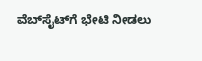ವೆಬ್‌ಸೈಟ್‌ಗೆ ಭೇಟಿ ನೀಡಲು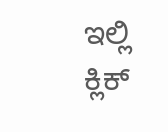ಇಲ್ಲಿ ಕ್ಲಿಕ್‌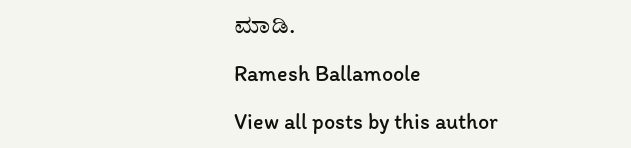ಮಾಡಿ.

Ramesh Ballamoole

View all posts by this author